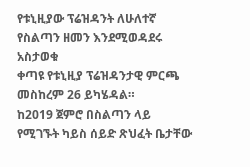የቱኒዚያው ፕሬዝዳንት ለሁለተኛ የስልጣን ዘመን እንደሚወዳደሩ አስታወቁ
ቀጣዩ የቱኒዚያ ፕሬዝዳንታዊ ምርጫ መስከረም 26 ይካሄዳል።
ከ2019 ጀምሮ በስልጣን ላይ የሚገኙት ካይስ ሰይድ ጽህፈት ቤታቸው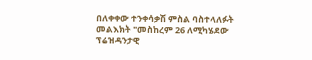በለቀቀው ተንቀሳቃሽ ምስል ባስተላለፉት መልእክት "መስከረም 26 ለሚካሄደው ፕሬዝዳንታዊ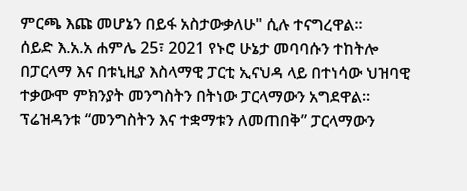ምርጫ እጩ መሆኔን በይፋ አስታውቃለሁ" ሲሉ ተናግረዋል።
ሰይድ እ.አ.አ ሐምሌ 25፣ 2021 የኑሮ ሁኔታ መባባሱን ተከትሎ በፓርላማ እና በቱኒዚያ እስላማዊ ፓርቲ ኢናህዳ ላይ በተነሳው ህዝባዊ ተቃውሞ ምክንያት መንግስትን በትነው ፓርላማውን አግደዋል። ፕሬዝዳንቱ “መንግስትን እና ተቋማቱን ለመጠበቅ” ፓርላማውን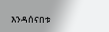እንዳሰናበቱ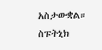አስታውቋል።
ስፑትኒክ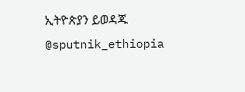ኢትዮጵያን ይወዳጁ @sputnik_ethiopia